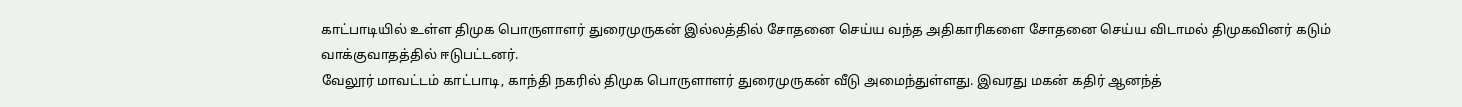காட்பாடியில் உள்ள திமுக பொருளாளர் துரைமுருகன் இல்லத்தில் சோதனை செய்ய வந்த அதிகாரிகளை சோதனை செய்ய விடாமல் திமுகவினர் கடும் வாக்குவாதத்தில் ஈடுபட்டனர்.
வேலூர் மாவட்டம் காட்பாடி, காந்தி நகரில் திமுக பொருளாளர் துரைமுருகன் வீடு அமைந்துள்ளது. இவரது மகன் கதிர் ஆனந்த்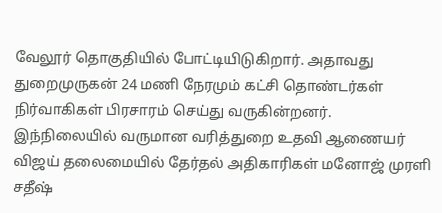வேலூர் தொகுதியில் போட்டியிடுகிறார். அதாவது துறைமுருகன் 24 மணி நேரமும் கட்சி தொண்டர்கள் நிர்வாகிகள் பிரசாரம் செய்து வருகின்றனர்.
இந்நிலையில் வருமான வரித்துறை உதவி ஆணையர் விஜய் தலைமையில் தேர்தல் அதிகாரிகள் மனோஜ் முரளி சதீஷ்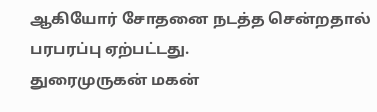ஆகியோர் சோதனை நடத்த சென்றதால் பரபரப்பு ஏற்பட்டது.
துரைமுருகன் மகன்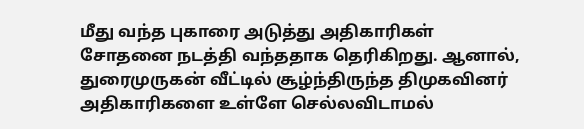மீது வந்த புகாரை அடுத்து அதிகாரிகள் சோதனை நடத்தி வந்ததாக தெரிகிறது. ஆனால், துரைமுருகன் வீட்டில் சூழ்ந்திருந்த திமுகவினர் அதிகாரிகளை உள்ளே செல்லவிடாமல்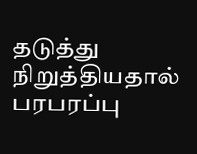தடுத்து நிறுத்தியதால் பரபரப்பு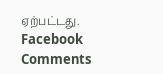ஏற்பட்டது.
Facebook Comments